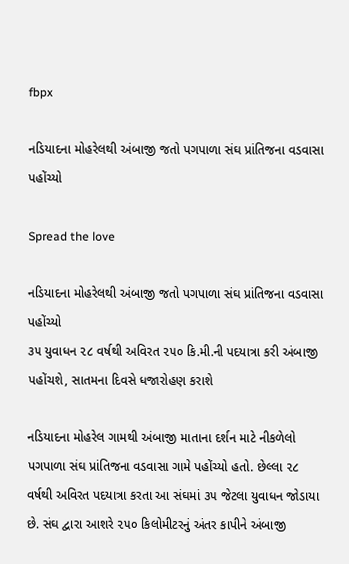fbpx

નડિયાદના મોહરેલથી અંબાજી જતો પગપાળા સંઘ પ્રાંતિજના વડવાસા પહોંચ્યો

Spread the love

નડિયાદના મોહરેલથી અંબાજી જતો પગપાળા સંઘ પ્રાંતિજના વડવાસા પહોંચ્યો
૩૫ યુવાધન ૨૮ વર્ષથી અવિરત ૨૫૦ કિ.મી.ની પદયાત્રા કરી અંબાજી પહોંચશે, સાતમના દિવસે ધજારોહણ કરાશે

નડિયાદના મોહરેલ ગામથી અંબાજી માતાના દર્શન માટે નીકળેલો પગપાળા સંઘ પ્રાંતિજના વડવાસા ગામે પહોંચ્યો હતો. છેલ્લા ૨૮ વર્ષથી અવિરત પદયાત્રા કરતા આ સંઘમાં ૩૫ જેટલા યુવાધન જોડાયા છે. સંઘ દ્વારા આશરે ૨૫૦ કિલોમીટરનું અંતર કાપીને અંબાજી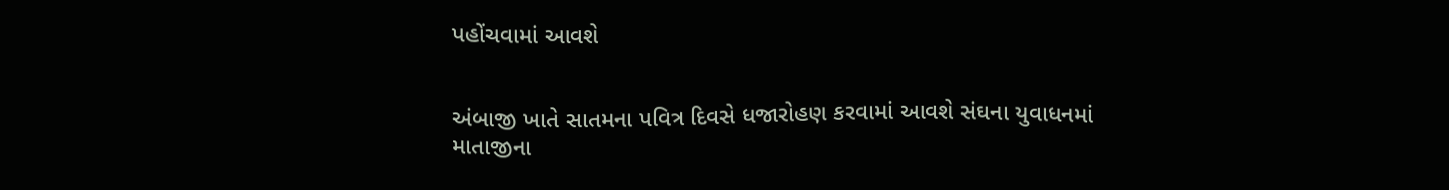પહોંચવામાં આવશે


અંબાજી ખાતે સાતમના પવિત્ર દિવસે ધજારોહણ કરવામાં આવશે સંઘના યુવાધનમાં માતાજીના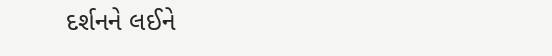દર્શનને લઈને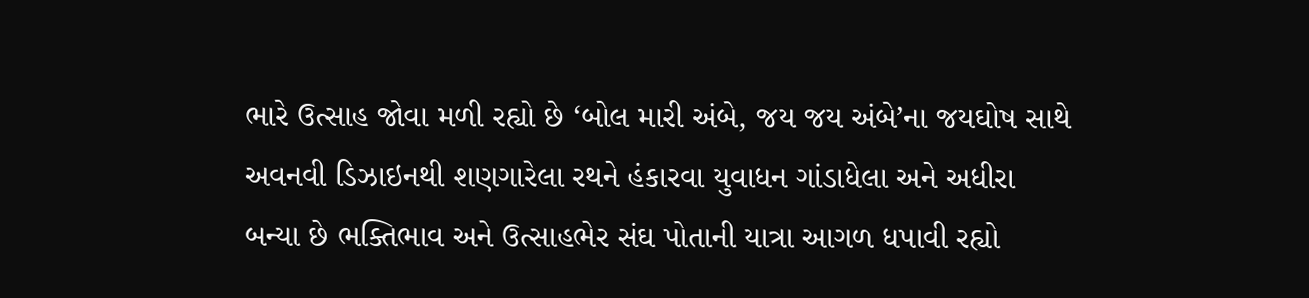ભારે ઉત્સાહ જોવા મળી રહ્યો છે ‘બોલ મારી અંબે, જય જય અંબે’ના જયઘોષ સાથે અવનવી ડિઝાઇનથી શણગારેલા રથને હંકારવા યુવાધન ગાંડાધેલા અને અધીરા બન્યા છે ભક્તિભાવ અને ઉત્સાહભેર સંઘ પોતાની યાત્રા આગળ ધપાવી રહ્યો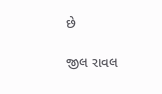છે

જીલ રાવલ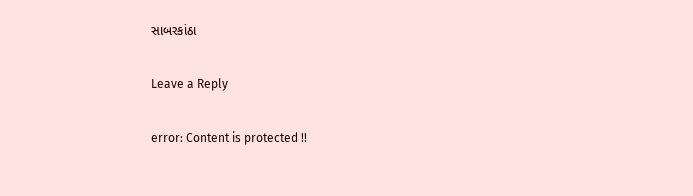સાબરકાંઠા

Leave a Reply

error: Content is protected !!